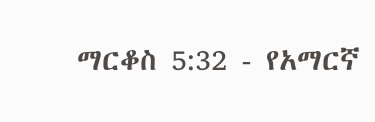ማርቆስ 5:32 - የአማርኛ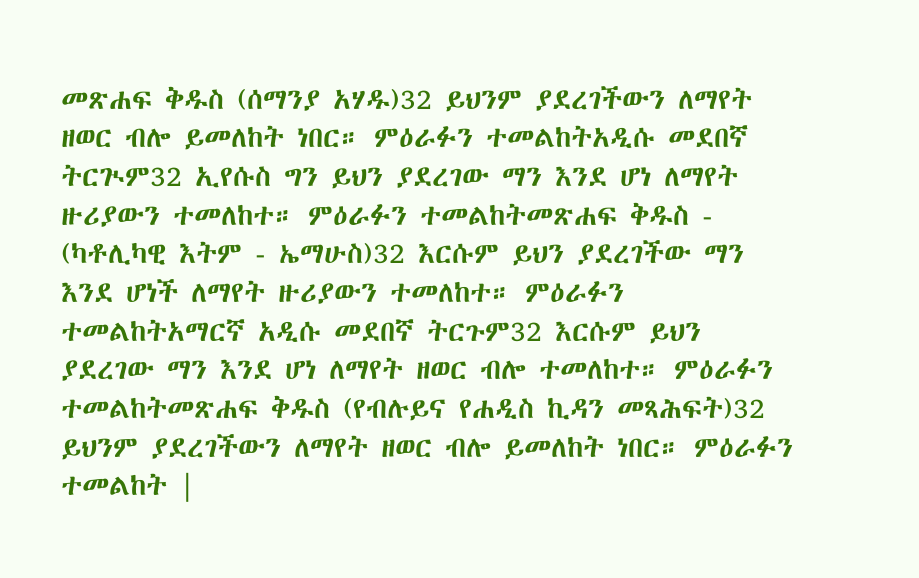መጽሐፍ ቅዱስ (ሰማንያ አሃዱ)32 ይህንም ያደረገችውን ለማየት ዘወር ብሎ ይመለከት ነበር። ምዕራፉን ተመልከትአዲሱ መደበኛ ትርጒም32 ኢየሱስ ግን ይህን ያደረገው ማን እንደ ሆነ ለማየት ዙሪያውን ተመለከተ። ምዕራፉን ተመልከትመጽሐፍ ቅዱስ - (ካቶሊካዊ እትም - ኤማሁስ)32 እርሱም ይህን ያደረገችው ማን እንደ ሆነች ለማየት ዙሪያውን ተመለከተ። ምዕራፉን ተመልከትአማርኛ አዲሱ መደበኛ ትርጉም32 እርሱም ይህን ያደረገው ማን እንደ ሆነ ለማየት ዘወር ብሎ ተመለከተ። ምዕራፉን ተመልከትመጽሐፍ ቅዱስ (የብሉይና የሐዲስ ኪዳን መጻሕፍት)32 ይህንም ያደረገችውን ለማየት ዘወር ብሎ ይመለከት ነበር። ምዕራፉን ተመልከት |